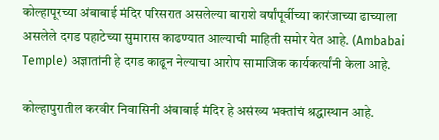कोल्हापूरच्या अंबाबाई मंदिर परिसरात असलेल्या बाराशे वर्षांपूर्वीच्या कारंजाच्या ढाच्याला असलेले दगड पहाटेच्या सुमारास काढण्यात आल्याची माहिती समोर येत आहे. (Ambabai Temple) अज्ञातांनी हे दगड काढून नेल्याचा आरोप सामाजिक कार्यकर्त्यांनी केला आहे.

कोल्हापुरातील करवीर निवासिनी अंबाबाई मंदिर हे असंख्य भक्तांचं श्रद्धास्थान आहे.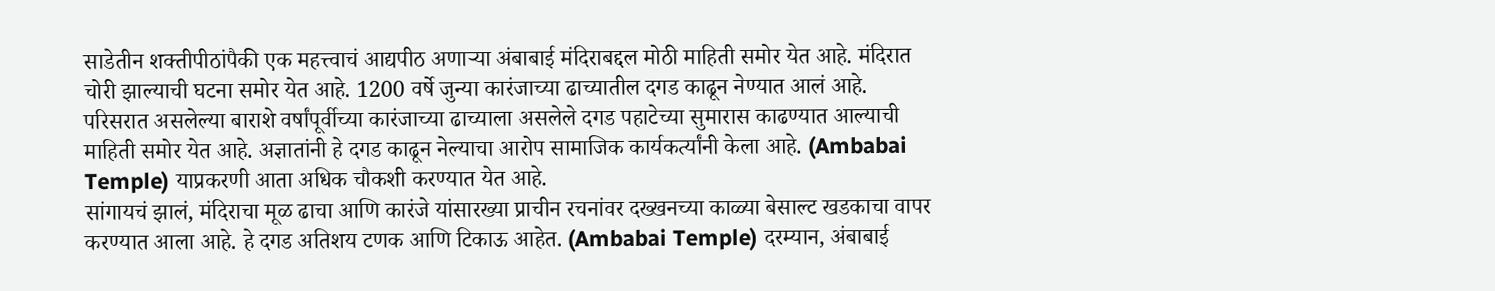साडेतीन शक्तीपीठांपैकी एक महत्त्वाचं आद्यपीठ अणाऱ्या अंबाबाई मंदिराबद्दल मोठी माहिती समोर येत आहे. मंदिरात चोरी झाल्याची घटना समोर येत आहे. 1200 वर्षे जुन्या कारंजाच्या ढाच्यातील दगड काढून नेण्यात आलं आहे. परिसरात असलेल्या बाराशे वर्षांपूर्वीच्या कारंजाच्या ढाच्याला असलेले दगड पहाटेच्या सुमारास काढण्यात आल्याची माहिती समोर येत आहे. अज्ञातांनी हे दगड काढून नेल्याचा आरोप सामाजिक कार्यकर्त्यांनी केला आहे. (Ambabai Temple) याप्रकरणी आता अधिक चौकशी करण्यात येत आहे.
सांगायचं झालं, मंदिराचा मूळ ढाचा आणि कारंजे यांसारख्या प्राचीन रचनांवर दख्खनच्या काळ्या बेसाल्ट खडकाचा वापर करण्यात आला आहे. हे दगड अतिशय टणक आणि टिकाऊ आहेत. (Ambabai Temple) दरम्यान, अंबाबाई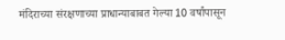मंदिराच्या संरक्षणाच्या प्राधान्याबाबत गेल्या 10 वर्षांपासून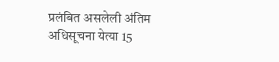प्रलंबित असलेली अंतिम अधिसूचना येत्या 15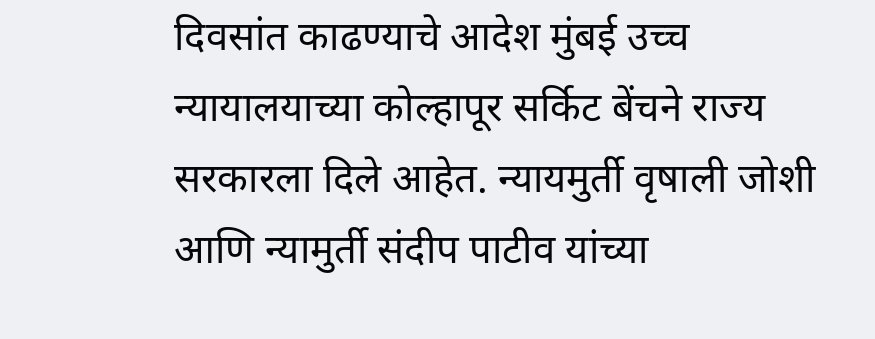दिवसांत काढण्याचे आदेश मुंबई उच्च न्यायालयाच्या कोल्हापूर सर्किट बेंचने राज्य सरकारला दिले आहेत. न्यायमुर्ती वृषाली जोशी आणि न्यामुर्ती संदीप पाटीव यांच्या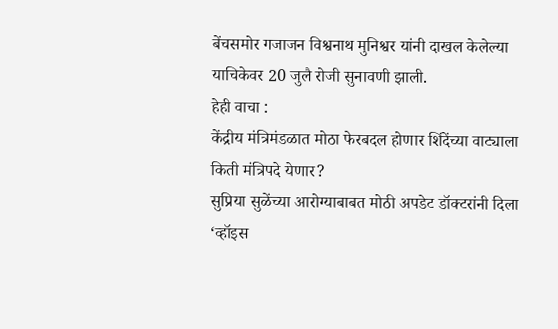बेंचसमोर गजाजन विश्वनाथ मुनिश्वर यांनी दाखल केलेल्या याचिकेवर 20 जुलै रोजी सुनावणी झाली.
हेही वाचा :
केंद्रीय मंत्रिमंडळात मोठा फेरबदल होणार शिंदेंच्या वाट्याला किती मंत्रिपदे येणार?
सुप्रिया सुळेंच्या आरोग्याबाबत मोठी अपडेट डॉक्टरांनी दिला ‘व्हॉइस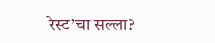रेस्ट’चा सल्ला?